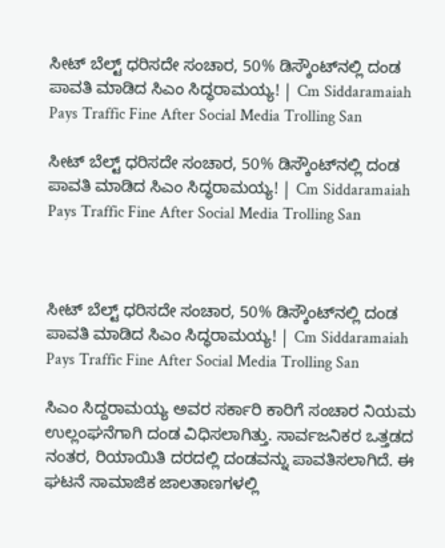ಸೀಟ್‌ ಬೆಲ್ಟ್‌ ಧರಿಸದೇ ಸಂಚಾರ, 50% ಡಿಸ್ಕೌಂಟ್‌ನಲ್ಲಿ ದಂಡ ಪಾವತಿ ಮಾಡಿದ ಸಿಎಂ ಸಿದ್ಧರಾಮಯ್ಯ! | Cm Siddaramaiah Pays Traffic Fine After Social Media Trolling San

ಸೀಟ್‌ ಬೆಲ್ಟ್‌ ಧರಿಸದೇ ಸಂಚಾರ, 50% ಡಿಸ್ಕೌಂಟ್‌ನಲ್ಲಿ ದಂಡ ಪಾವತಿ ಮಾಡಿದ ಸಿಎಂ ಸಿದ್ಧರಾಮಯ್ಯ! | Cm Siddaramaiah Pays Traffic Fine After Social Media Trolling San



ಸೀಟ್‌ ಬೆಲ್ಟ್‌ ಧರಿಸದೇ ಸಂಚಾರ, 50% ಡಿಸ್ಕೌಂಟ್‌ನಲ್ಲಿ ದಂಡ ಪಾವತಿ ಮಾಡಿದ ಸಿಎಂ ಸಿದ್ಧರಾಮಯ್ಯ! | Cm Siddaramaiah Pays Traffic Fine After Social Media Trolling San

ಸಿಎಂ ಸಿದ್ದರಾಮಯ್ಯ ಅವರ ಸರ್ಕಾರಿ ಕಾರಿಗೆ ಸಂಚಾರ ನಿಯಮ ಉಲ್ಲಂಘನೆಗಾಗಿ ದಂಡ ವಿಧಿಸಲಾಗಿತ್ತು. ಸಾರ್ವಜನಿಕರ ಒತ್ತಡದ ನಂತರ, ರಿಯಾಯಿತಿ ದರದಲ್ಲಿ ದಂಡವನ್ನು ಪಾವತಿಸಲಾಗಿದೆ. ಈ ಘಟನೆ ಸಾಮಾಜಿಕ ಜಾಲತಾಣಗಳಲ್ಲಿ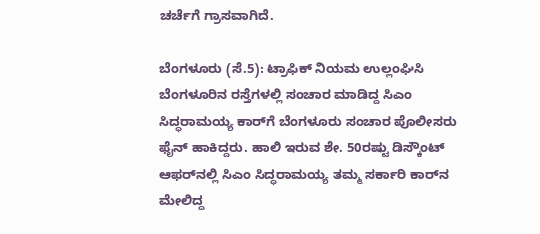ಚರ್ಚೆಗೆ ಗ್ರಾಸವಾಗಿದೆ.

ಬೆಂಗಳೂರು (ಸೆ.5): ಟ್ರಾಫಿಕ್‌ ನಿಯಮ ಉಲ್ಲಂಘಿಸಿ ಬೆಂಗಳೂರಿನ ರಸ್ತೆಗಳಲ್ಲಿ ಸಂಚಾರ ಮಾಡಿದ್ದ ಸಿಎಂ ಸಿದ್ಧರಾಮಯ್ಯ ಕಾರ್‌ಗೆ ಬೆಂಗಳೂರು ಸಂಚಾರ ಪೊಲೀಸರು ಫೈನ್‌ ಹಾಕಿದ್ದರು. ಹಾಲಿ ಇರುವ ಶೇ. 50ರಷ್ಟು ಡಿಸ್ಕೌಂಟ್‌ ಆಫರ್‌ನಲ್ಲಿ ಸಿಎಂ ಸಿದ್ಧರಾಮಯ್ಯ ತಮ್ಮ ಸರ್ಕಾರಿ ಕಾರ್‌ನ ಮೇಲಿದ್ದ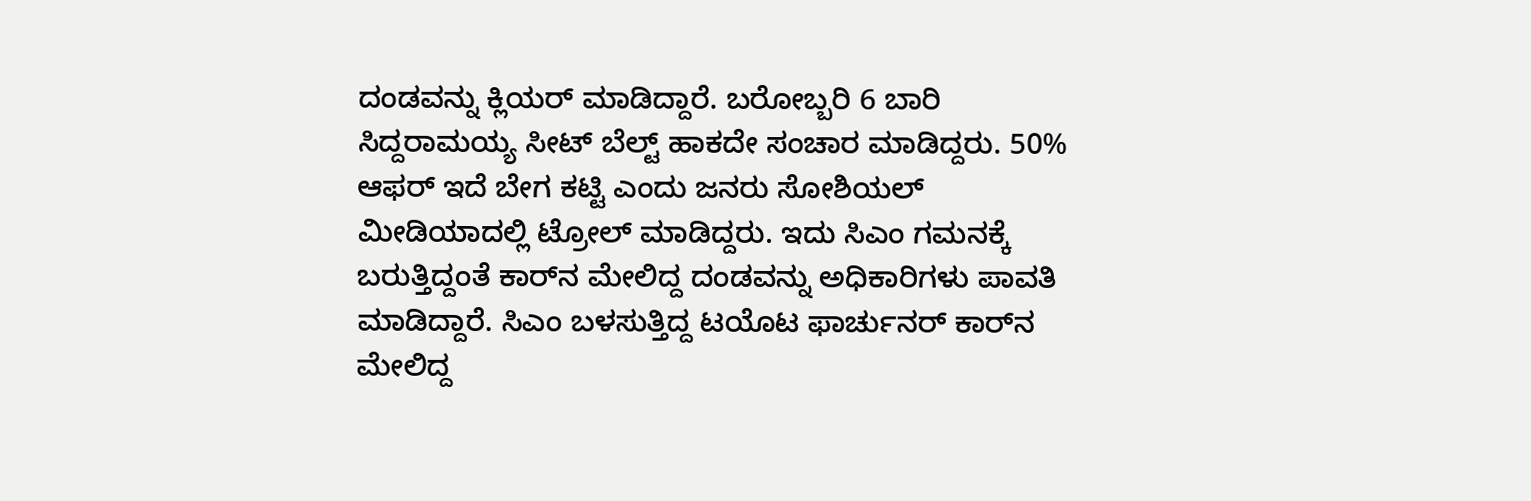ದಂಡವನ್ನು ಕ್ಲಿಯರ್‌ ಮಾಡಿದ್ದಾರೆ. ಬರೋಬ್ಬರಿ 6 ಬಾರಿ ಸಿದ್ದರಾಮಯ್ಯ ಸೀಟ್‌ ಬೆಲ್ಟ್‌ ಹಾಕದೇ ಸಂಚಾರ ಮಾಡಿದ್ದರು. 50% ಆಫರ್ ಇದೆ ಬೇಗ ಕಟ್ಟಿ ಎಂದು ಜನರು ಸೋಶಿಯಲ್‌ ಮೀಡಿಯಾದಲ್ಲಿ ಟ್ರೋಲ್‌ ಮಾಡಿದ್ದರು. ಇದು ಸಿಎಂ ಗಮನಕ್ಕೆ ಬರುತ್ತಿದ್ದಂತೆ ಕಾರ್‌ನ ಮೇಲಿದ್ದ ದಂಡವನ್ನು ಅಧಿಕಾರಿಗಳು ಪಾವತಿ ಮಾಡಿದ್ದಾರೆ. ಸಿಎಂ ಬಳಸುತ್ತಿದ್ದ ಟಯೊಟ ಫಾರ್ಚುನರ್ ಕಾರ್‌ನ ಮೇಲಿದ್ದ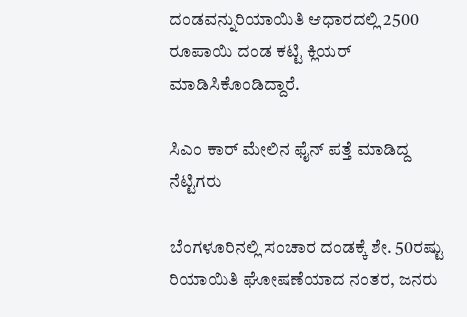ದಂಡವನ್ನುರಿಯಾಯಿತಿ ಆಧಾರದಲ್ಲಿ 2500 ರೂಪಾಯಿ ದಂಡ ಕಟ್ಟಿ ಕ್ಲಿಯರ್‌ ಮಾಡಿಸಿಕೊಂಡಿದ್ದಾರೆ.

ಸಿಎಂ ಕಾರ್‌ ಮೇಲಿನ ಫೈನ್‌ ಪತ್ತೆ ಮಾಡಿದ್ದ ನೆಟ್ಟಿಗರು

ಬೆಂಗಳೂರಿನಲ್ಲಿ ಸಂಚಾರ ದಂಡಕ್ಕೆ ಶೇ. 50ರಷ್ಟು ರಿಯಾಯಿತಿ ಘೋಷಣೆಯಾದ ನಂತರ, ಜನರು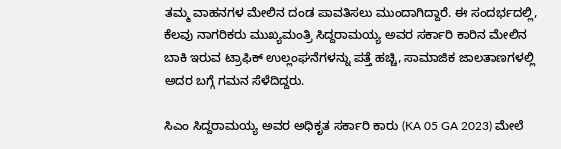ತಮ್ಮ ವಾಹನಗಳ ಮೇಲಿನ ದಂಡ ಪಾವತಿಸಲು ಮುಂದಾಗಿದ್ದಾರೆ. ಈ ಸಂದರ್ಭದಲ್ಲಿ, ಕೆಲವು ನಾಗರಿಕರು ಮುಖ್ಯಮಂತ್ರಿ ಸಿದ್ದರಾಮಯ್ಯ ಅವರ ಸರ್ಕಾರಿ ಕಾರಿನ ಮೇಲಿನ ಬಾಕಿ ಇರುವ ಟ್ರಾಫಿಕ್‌ ಉಲ್ಲಂಘನೆಗಳನ್ನು ಪತ್ತೆ ಹಚ್ಚಿ, ಸಾಮಾಜಿಕ ಜಾಲತಾಣಗಳಲ್ಲಿ ಅದರ ಬಗ್ಗೆ ಗಮನ ಸೆಳೆದಿದ್ದರು.

ಸಿಎಂ ಸಿದ್ದರಾಮಯ್ಯ ಅವರ ಅಧಿಕೃತ ಸರ್ಕಾರಿ ಕಾರು (KA 05 GA 2023) ಮೇಲೆ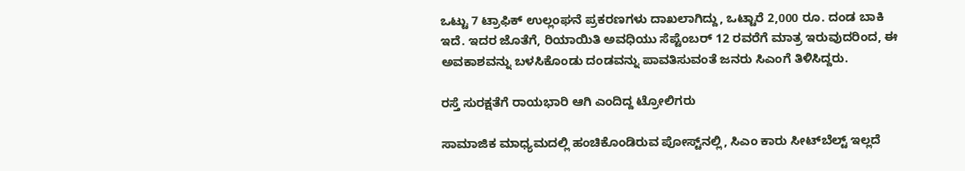ಒಟ್ಟು 7 ಟ್ರಾಫಿಕ್‌ ಉಲ್ಲಂಘನೆ ಪ್ರಕರಣಗಳು ದಾಖಲಾಗಿದ್ದು, ಒಟ್ಟಾರೆ 2,000 ರೂ. ದಂಡ ಬಾಕಿ ಇದೆ. ಇದರ ಜೊತೆಗೆ, ರಿಯಾಯಿತಿ ಅವಧಿಯು ಸೆಪ್ಟೆಂಬರ್ 12 ರವರೆಗೆ ಮಾತ್ರ ಇರುವುದರಿಂದ, ಈ ಅವಕಾಶವನ್ನು ಬಳಸಿಕೊಂಡು ದಂಡವನ್ನು ಪಾವತಿಸುವಂತೆ ಜನರು ಸಿಎಂಗೆ ತಿಳಿಸಿದ್ದರು.

ರಸ್ತೆ ಸುರಕ್ಷತೆಗೆ ರಾಯಭಾರಿ ಆಗಿ ಎಂದಿದ್ದ ಟ್ರೋಲಿಗರು

ಸಾಮಾಜಿಕ ಮಾಧ್ಯಮದಲ್ಲಿ ಹಂಚಿಕೊಂಡಿರುವ ಪೋಸ್ಟ್‌ನಲ್ಲಿ, ಸಿಎಂ ಕಾರು ಸೀಟ್‌ಬೆಲ್ಟ್‌ ಇಲ್ಲದೆ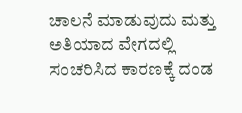ಚಾಲನೆ ಮಾಡುವುದು ಮತ್ತು ಅತಿಯಾದ ವೇಗದಲ್ಲಿ ಸಂಚರಿಸಿದ ಕಾರಣಕ್ಕೆ ದಂಡ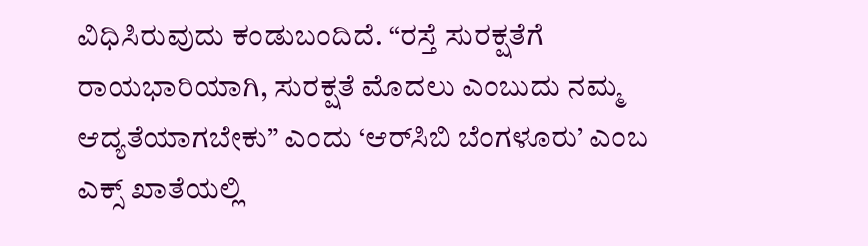ವಿಧಿಸಿರುವುದು ಕಂಡುಬಂದಿದೆ. “ರಸ್ತೆ ಸುರಕ್ಷತೆಗೆ ರಾಯಭಾರಿಯಾಗಿ, ಸುರಕ್ಷತೆ ಮೊದಲು ಎಂಬುದು ನಮ್ಮ ಆದ್ಯತೆಯಾಗಬೇಕು” ಎಂದು ‘ಆರ್‌ಸಿಬಿ ಬೆಂಗಳೂರು’ ಎಂಬ ಎಕ್ಸ್‌ ಖಾತೆಯಲ್ಲಿ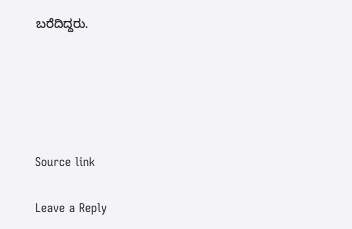ಬರೆದಿದ್ದರು.





Source link

Leave a Reply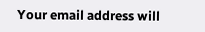Your email address will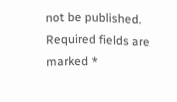not be published. Required fields are marked *